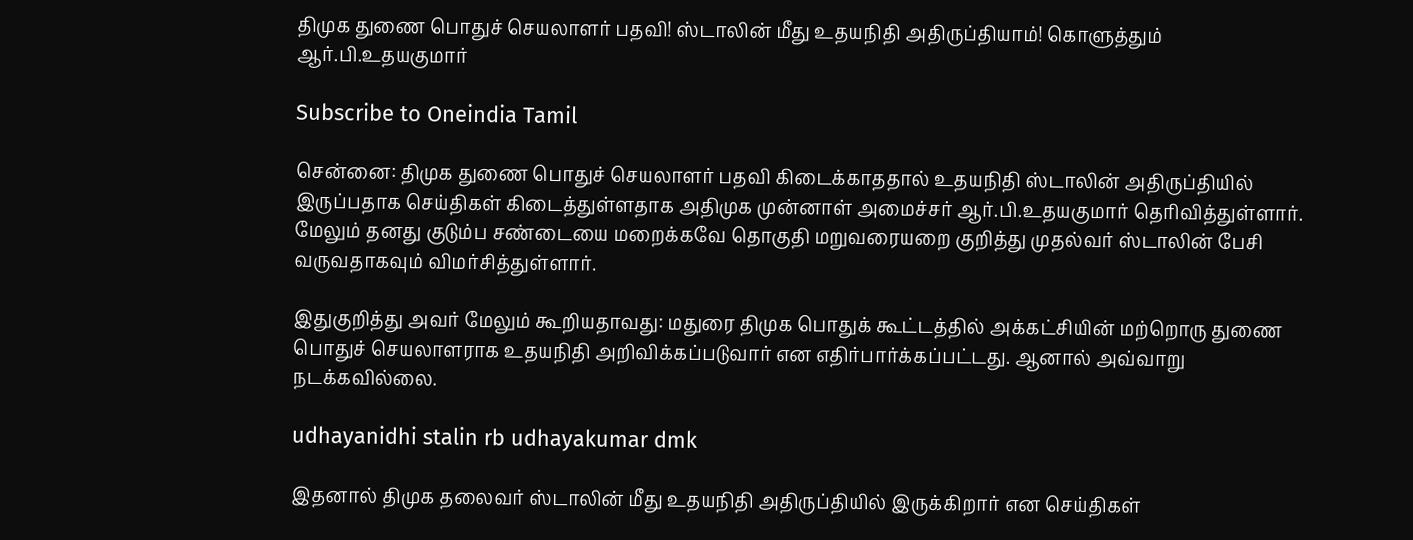திமுக துணை பொதுச் செயலாளர் பதவி! ஸ்டாலின் மீது உதயநிதி அதிருப்தியாம்! கொளுத்தும் ஆர்.பி.உதயகுமார்

Subscribe to Oneindia Tamil

சென்னை: திமுக துணை பொதுச் செயலாளர் பதவி கிடைக்காததால் உதயநிதி ஸ்டாலின் அதிருப்தியில் இருப்பதாக செய்திகள் கிடைத்துள்ளதாக அதிமுக முன்னாள் அமைச்சர் ஆர்.பி.உதயகுமார் தெரிவித்துள்ளார். மேலும் தனது குடும்ப சண்டையை மறைக்கவே தொகுதி மறுவரையறை குறித்து முதல்வர் ஸ்டாலின் பேசி வருவதாகவும் விமர்சித்துள்ளார்.

இதுகுறித்து அவர் மேலும் கூறியதாவது: மதுரை திமுக பொதுக் கூட்டத்தில் அக்கட்சியின் மற்றொரு துணை பொதுச் செயலாளராக உதயநிதி அறிவிக்கப்படுவார் என எதிர்பார்க்கப்பட்டது. ஆனால் அவ்வாறு நடக்கவில்லை.

udhayanidhi stalin rb udhayakumar dmk

இதனால் திமுக தலைவர் ஸ்டாலின் மீது உதயநிதி அதிருப்தியில் இருக்கிறார் என செய்திகள்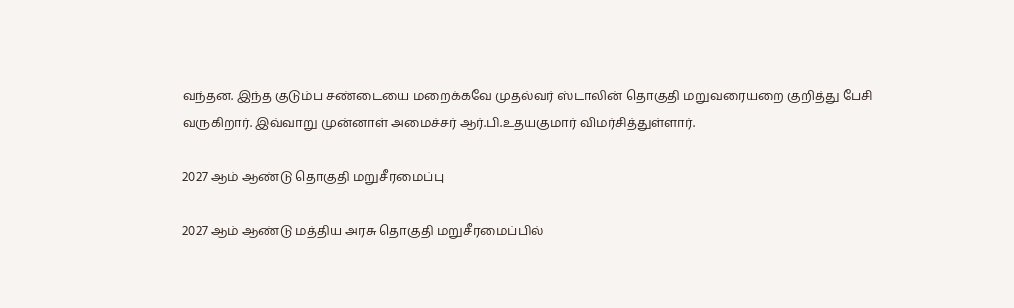வந்தன. இந்த குடும்ப சண்டையை மறைக்கவே முதல்வர் ஸ்டாலின் தொகுதி மறுவரையறை குறித்து பேசி வருகிறார். இவ்வாறு முன்னாள் அமைச்சர் ஆர்.பி.உதயகுமார் விமர்சித்துள்ளார்.

2027 ஆம் ஆண்டு தொகுதி மறுசீரமைப்பு

2027 ஆம் ஆண்டு மத்திய அரசு தொகுதி மறுசீரமைப்பில்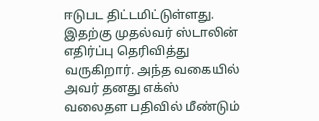ஈடுபட திட்டமிட்டுள்ளது. இதற்கு முதல்வர் ஸ்டாலின் எதிர்ப்பு தெரிவித்து வருகிறார். அந்த வகையில் அவர் தனது எக்ஸ் வலைதள பதிவில் மீண்டும்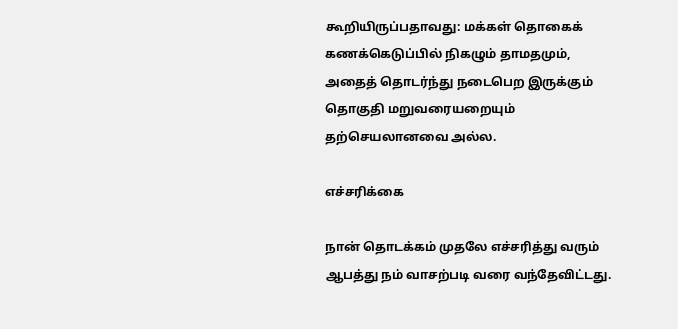கூறியிருப்பதாவது: மக்கள் தொகைக் கணக்கெடுப்பில் நிகழும் தாமதமும், அதைத் தொடர்ந்து நடைபெற இருக்கும் தொகுதி மறுவரையறையும் தற்செயலானவை அல்ல.

எச்சரிக்கை

நான் தொடக்கம் முதலே எச்சரித்து வரும் ஆபத்து நம் வாசற்படி வரை வந்தேவிட்டது.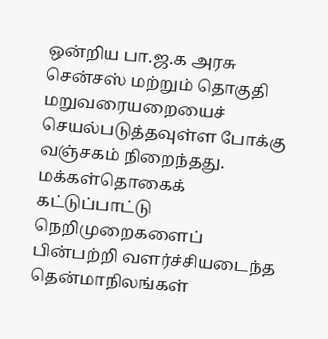ஒன்றிய பா.ஜ.க அரசு சென்சஸ் மற்றும் தொகுதி மறுவரையறையைச் செயல்படுத்தவுள்ள போக்கு வஞ்சகம் நிறைந்தது. மக்கள்தொகைக் கட்டுப்பாட்டு நெறிமுறைகளைப் பின்பற்றி வளர்ச்சியடைந்த தென்மாநிலங்கள்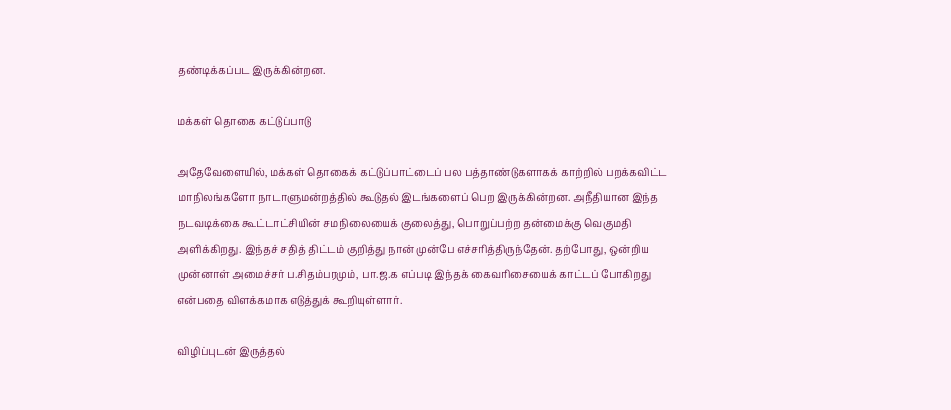தண்டிக்கப்பட இருக்கின்றன.

மக்கள் தொகை கட்டுப்பாடு

அதேவேளையில், மக்கள் தொகைக் கட்டுப்பாட்டைப் பல பத்தாண்டுகளாகக் காற்றில் பறக்கவிட்ட மாநிலங்களோ நாடாளுமன்றத்தில் கூடுதல் இடங்களைப் பெற இருக்கின்றன. அநீதியான இந்த நடவடிக்கை கூட்டாட்சியின் சமநிலையைக் குலைத்து, பொறுப்பற்ற தன்மைக்கு வெகுமதி அளிக்கிறது. இந்தச் சதித் திட்டம் குறித்து நான் முன்பே எச்சரித்திருந்தேன். தற்போது, ஒன்றிய முன்னாள் அமைச்சர் ப.சிதம்பரமும், பா.ஜ.க எப்படி இந்தக் கைவரிசையைக் காட்டப் போகிறது என்பதை விளக்கமாக எடுத்துக் கூறியுள்ளார்.

விழிப்புடன் இருத்தல்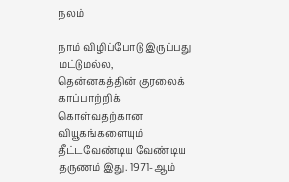நலம்

நாம் விழிப்போடு இருப்பது மட்டுமல்ல, தென்னகத்தின் குரலைக் காப்பாற்றிக் கொள்வதற்கான வியூகங்களையும் தீட்டவேண்டிய வேண்டிய தருணம் இது. 1971-ஆம்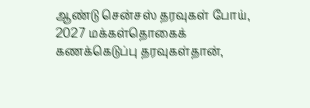ஆண்டு சென்சஸ் தரவுகள் போய், 2027 மக்கள்தொகைக் கணக்கெடுப்பு தரவுகள்தான்,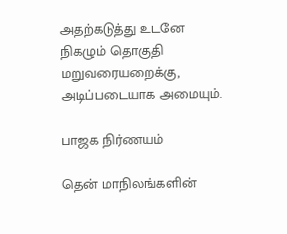அதற்கடுத்து உடனே நிகழும் தொகுதி மறுவரையறைக்கு, அடிப்படையாக அமையும்.

பாஜக நிர்ணயம்

தென் மாநிலங்களின்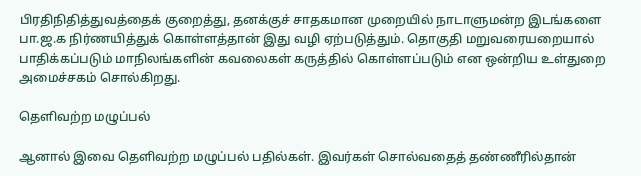பிரதிநிதித்துவத்தைக் குறைத்து, தனக்குச் சாதகமான முறையில் நாடாளுமன்ற இடங்களை பா.ஜ.க நிர்ணயித்துக் கொள்ளத்தான் இது வழி ஏற்படுத்தும். தொகுதி மறுவரையறையால் பாதிக்கப்படும் மாநிலங்களின் கவலைகள் கருத்தில் கொள்ளப்படும் என ஒன்றிய உள்துறை அமைச்சகம் சொல்கிறது.

தெளிவற்ற மழுப்பல்

ஆனால் இவை தெளிவற்ற மழுப்பல் பதில்கள். இவர்கள் சொல்வதைத் தண்ணீரில்தான்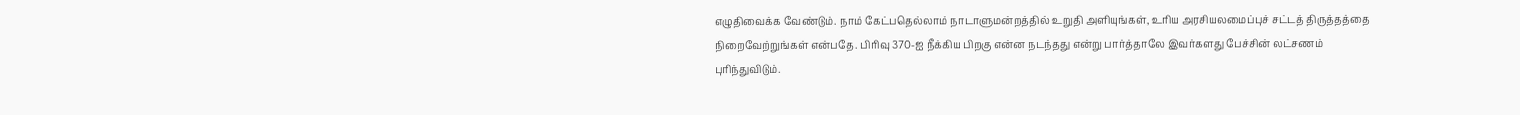எழுதிவைக்க வேண்டும். நாம் கேட்பதெல்லாம் நாடாளுமன்றத்தில் உறுதி அளியுங்கள், உரிய அரசியலமைப்புச் சட்டத் திருத்தத்தை நிறைவேற்றுங்கள் என்பதே. பிரிவு 370-ஐ நீக்கிய பிறகு என்ன நடந்தது என்று பார்த்தாலே இவர்களது பேச்சின் லட்சணம் புரிந்துவிடும்.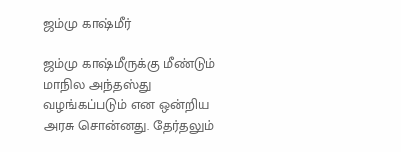ஜம்மு காஷ்மீர்

ஜம்மு காஷ்மீருக்கு மீண்டும் மாநில அந்தஸ்து வழங்கப்படும் என ஒன்றிய அரசு சொன்னது. தேர்தலும்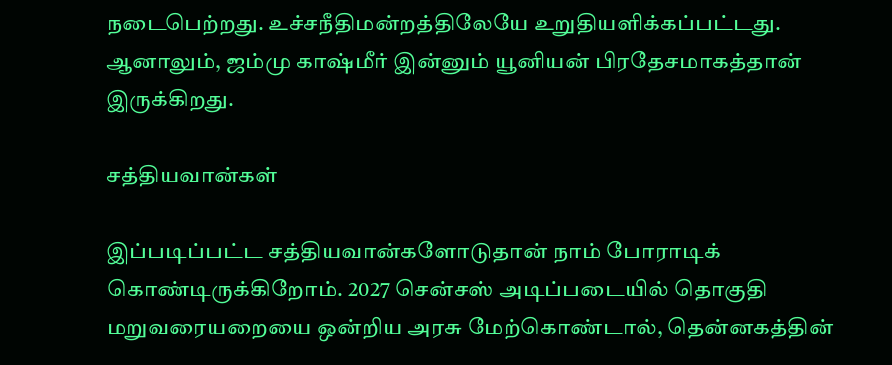நடைபெற்றது. உச்சநீதிமன்றத்திலேயே உறுதியளிக்கப்பட்டது. ஆனாலும், ஜம்மு காஷ்மீர் இன்னும் யூனியன் பிரதேசமாகத்தான் இருக்கிறது.

சத்தியவான்கள்

இப்படிப்பட்ட சத்தியவான்களோடுதான் நாம் போராடிக் கொண்டிருக்கிறோம். 2027 சென்சஸ் அடிப்படையில் தொகுதி மறுவரையறையை ஒன்றிய அரசு மேற்கொண்டால், தென்னகத்தின்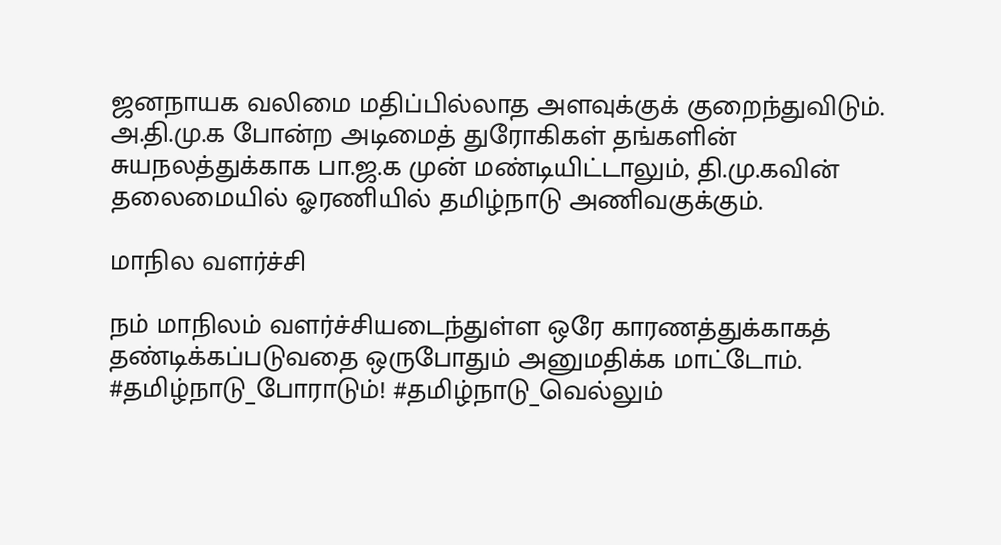ஜனநாயக வலிமை மதிப்பில்லாத அளவுக்குக் குறைந்துவிடும். அ.தி.மு.க போன்ற அடிமைத் துரோகிகள் தங்களின் சுயநலத்துக்காக பா.ஜ.க முன் மண்டியிட்டாலும், தி.மு.கவின் தலைமையில் ஓரணியில் தமிழ்நாடு அணிவகுக்கும்.

மாநில வளர்ச்சி

நம் மாநிலம் வளர்ச்சியடைந்துள்ள ஒரே காரணத்துக்காகத் தண்டிக்கப்படுவதை ஒருபோதும் அனுமதிக்க மாட்டோம். #தமிழ்நாடு_போராடும்! #தமிழ்நாடு_வெல்லும்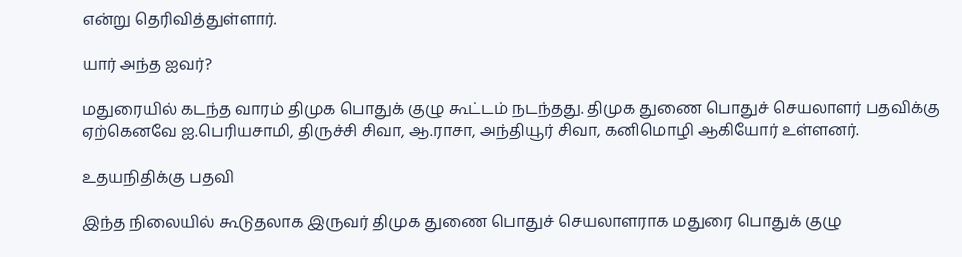என்று தெரிவித்துள்ளார்.

யார் அந்த ஐவர்?

மதுரையில் கடந்த வாரம் திமுக பொதுக் குழு கூட்டம் நடந்தது. திமுக துணை பொதுச் செயலாளர் பதவிக்கு ஏற்கெனவே ஐ.பெரியசாமி, திருச்சி சிவா, ஆ.ராசா, அந்தியூர் சிவா, கனிமொழி ஆகியோர் உள்ளனர்.

உதயநிதிக்கு பதவி

இந்த நிலையில் கூடுதலாக இருவர் திமுக துணை பொதுச் செயலாளராக மதுரை பொதுக் குழு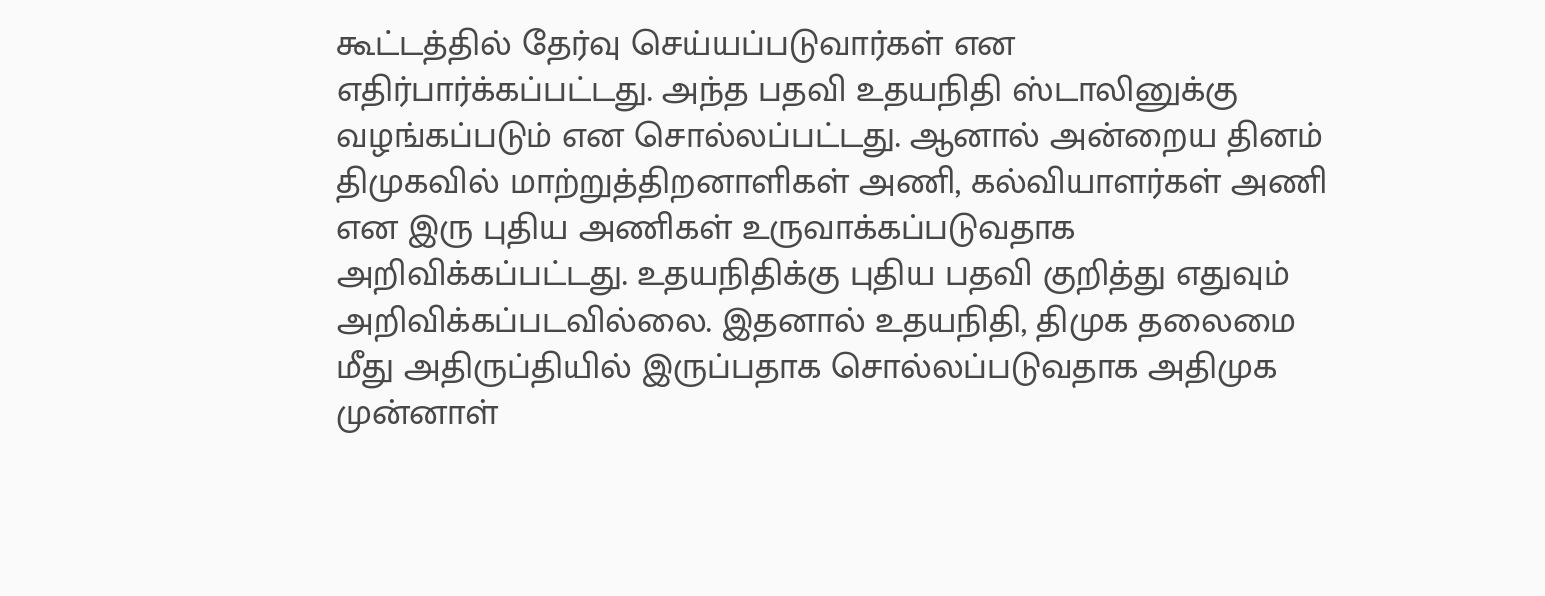கூட்டத்தில் தேர்வு செய்யப்படுவார்கள் என எதிர்பார்க்கப்பட்டது. அந்த பதவி உதயநிதி ஸ்டாலினுக்கு வழங்கப்படும் என சொல்லப்பட்டது. ஆனால் அன்றைய தினம் திமுகவில் மாற்றுத்திறனாளிகள் அணி, கல்வியாளர்கள் அணி என இரு புதிய அணிகள் உருவாக்கப்படுவதாக அறிவிக்கப்பட்டது. உதயநிதிக்கு புதிய பதவி குறித்து எதுவும் அறிவிக்கப்படவில்லை. இதனால் உதயநிதி, திமுக தலைமை மீது அதிருப்தியில் இருப்பதாக சொல்லப்படுவதாக அதிமுக முன்னாள்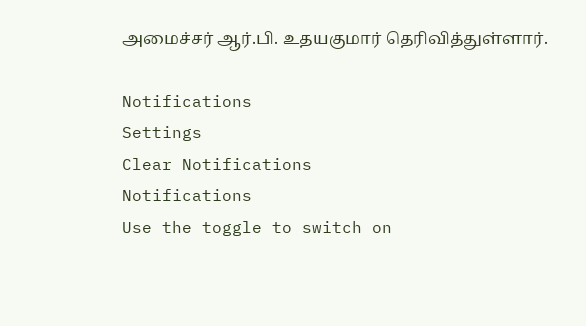அமைச்சர் ஆர்.பி. உதயகுமார் தெரிவித்துள்ளார்.

Notifications
Settings
Clear Notifications
Notifications
Use the toggle to switch on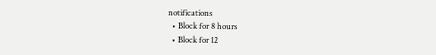notifications
  • Block for 8 hours
  • Block for 12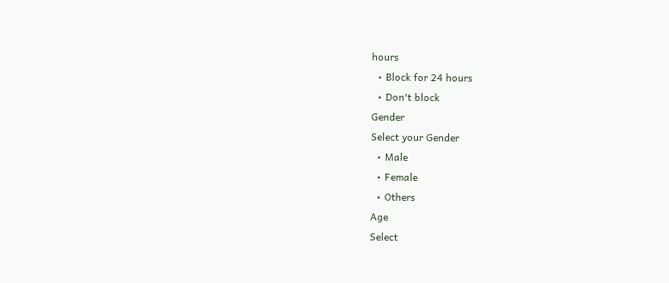hours
  • Block for 24 hours
  • Don't block
Gender
Select your Gender
  • Male
  • Female
  • Others
Age
Select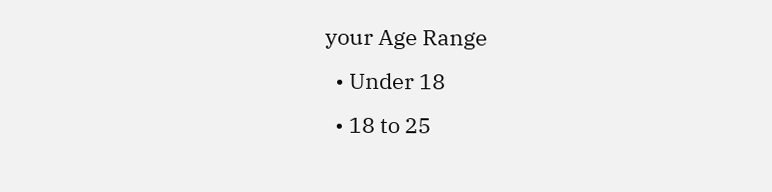your Age Range
  • Under 18
  • 18 to 25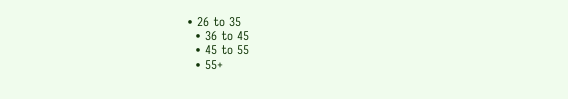• 26 to 35
  • 36 to 45
  • 45 to 55
  • 55+